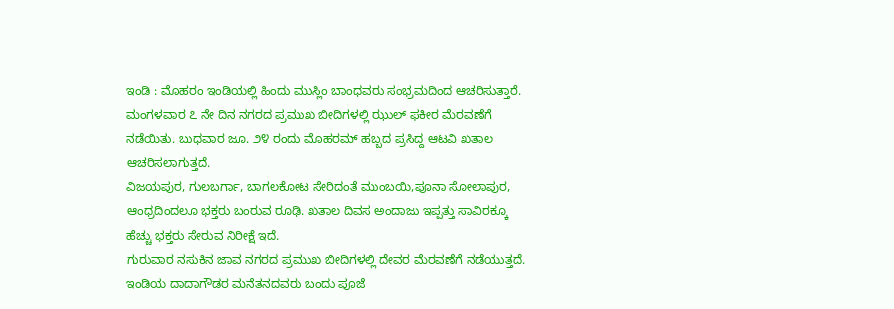ಇಂಡಿ : ಮೊಹರಂ ಇಂಡಿಯಲ್ಲಿ ಹಿಂದು ಮುಸ್ಲಿಂ ಬಾಂಧವರು ಸಂಭ್ರಮದಿಂದ ಆಚರಿಸುತ್ತಾರೆ. ಮಂಗಳವಾರ ೭ ನೇ ದಿನ ನಗರದ ಪ್ರಮುಖ ಬೀದಿಗಳಲ್ಲಿ ಝುಲ್ ಫಕೀರ ಮೆರವಣೆಗೆ ನಡೆಯಿತು. ಬುಧವಾರ ಜೂ. ೨೪ ರಂದು ಮೊಹರಮ್ ಹಬ್ಬದ ಪ್ರಸಿದ್ದ ಆಟವಿ ಖತಾಲ ಆಚರಿಸಲಾಗುತ್ತದೆ.
ವಿಜಯಪುರ, ಗುಲಬರ್ಗಾ, ಬಾಗಲಕೋಟ ಸೇರಿದಂತೆ ಮುಂಬಯಿ,ಪೂನಾ ಸೋಲಾಪುರ, ಆಂಧ್ರದಿಂದಲೂ ಭಕ್ತರು ಬಂರುವ ರೂಢಿ. ಖತಾಲ ದಿವಸ ಅಂದಾಜು ಇಪ್ಪತ್ತು ಸಾವಿರಕ್ಕೂ ಹೆಚ್ಚು ಭಕ್ತರು ಸೇರುವ ನಿರೀಕ್ಷೆ ಇದೆ.
ಗುರುವಾರ ನಸುಕಿನ ಜಾವ ನಗರದ ಪ್ರಮುಖ ಬೀದಿಗಳಲ್ಲಿ ದೇವರ ಮೆರವಣೆಗೆ ನಡೆಯುತ್ತದೆ. ಇಂಡಿಯ ದಾದಾಗೌಡರ ಮನೆತನದವರು ಬಂದು ಪೂಜೆ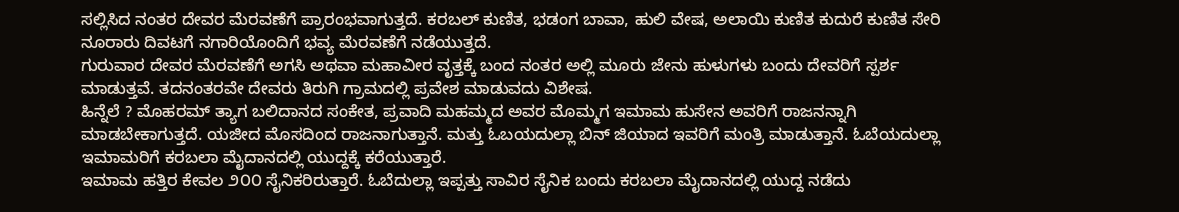ಸಲ್ಲಿಸಿದ ನಂತರ ದೇವರ ಮೆರವಣೆಗೆ ಪ್ರಾರಂಭವಾಗುತ್ತದೆ. ಕರಬಲ್ ಕುಣಿತ, ಭಡಂಗ ಬಾವಾ, ಹುಲಿ ವೇಷ, ಅಲಾಯಿ ಕುಣಿತ ಕುದುರೆ ಕುಣಿತ ಸೇರಿ ನೂರಾರು ದಿವಟಗೆ ನಗಾರಿಯೊಂದಿಗೆ ಭವ್ಯ ಮೆರವಣೆಗೆ ನಡೆಯುತ್ತದೆ.
ಗುರುವಾರ ದೇವರ ಮೆರವಣೆಗೆ ಅಗಸಿ ಅಥವಾ ಮಹಾವೀರ ವೃತ್ತಕ್ಕೆ ಬಂದ ನಂತರ ಅಲ್ಲಿ ಮೂರು ಜೇನು ಹುಳುಗಳು ಬಂದು ದೇವರಿಗೆ ಸ್ಪರ್ಶ ಮಾಡುತ್ತವೆ. ತದನಂತರವೇ ದೇವರು ತಿರುಗಿ ಗ್ರಾಮದಲ್ಲಿ ಪ್ರವೇಶ ಮಾಡುವದು ವಿಶೇಷ.
ಹಿನ್ನೆಲೆ ? ಮೊಹರಮ್ ತ್ಯಾಗ ಬಲಿದಾನದ ಸಂಕೇತ, ಪ್ರವಾದಿ ಮಹಮ್ಮದ ಅವರ ಮೊಮ್ಮಗ ಇಮಾಮ ಹುಸೇನ ಅವರಿಗೆ ರಾಜನನ್ನಾಗಿ ಮಾಡಬೇಕಾಗುತ್ತದೆ. ಯಜೀದ ಮೊಸದಿಂದ ರಾಜನಾಗುತ್ತಾನೆ. ಮತ್ತು ಓಬಯದುಲ್ಲಾ ಬಿನ್ ಜಿಯಾದ ಇವರಿಗೆ ಮಂತ್ರಿ ಮಾಡುತ್ತಾನೆ. ಓಬೆಯದುಲ್ಲಾ ಇಮಾಮರಿಗೆ ಕರಬಲಾ ಮೈದಾನದಲ್ಲಿ ಯುದ್ದಕ್ಕೆ ಕರೆಯುತ್ತಾರೆ.
ಇಮಾಮ ಹತ್ತಿರ ಕೇವಲ ೨೦೦ ಸೈನಿಕರಿರುತ್ತಾರೆ. ಓಬೆದುಲ್ಲಾ ಇಪ್ಪತ್ತು ಸಾವಿರ ಸೈನಿಕ ಬಂದು ಕರಬಲಾ ಮೈದಾನದಲ್ಲಿ ಯುದ್ದ ನಡೆದು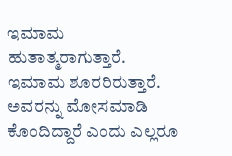ಇಮಾಮ ಹುತಾತ್ಮರಾಗುತ್ತಾರೆ.
ಇಮಾಮ ಶೂರರಿರುತ್ತಾರೆ. ಅವರನ್ನು ಮೋಸಮಾಡಿ ಕೊಂದಿದ್ದಾರೆ ಎಂದು ಎಲ್ಲರೂ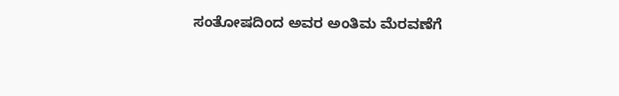ಸಂತೋಷದಿಂದ ಅವರ ಅಂತಿಮ ಮೆರವಣೆಗೆ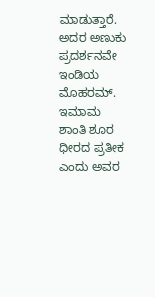ಮಾಡುತ್ತಾರೆ. ಅದರ ಅಣುಕು ಪ್ರದರ್ಶನವೇ ಇಂಡಿಯ ಮೊಹರಮ್. ಇಮಾಮ ಶಾಂತಿ ಶೂರ ಧೀರದ ಪ್ರತೀಕ ಎಂದು ಅವರ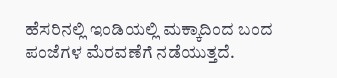ಹೆಸರಿನಲ್ಲಿ ಇಂಡಿಯಲ್ಲಿ ಮಕ್ಕಾದಿಂದ ಬಂದ ಪಂಜೆಗಳ ಮೆರವಣೆಗೆ ನಡೆಯುತ್ತದೆ.